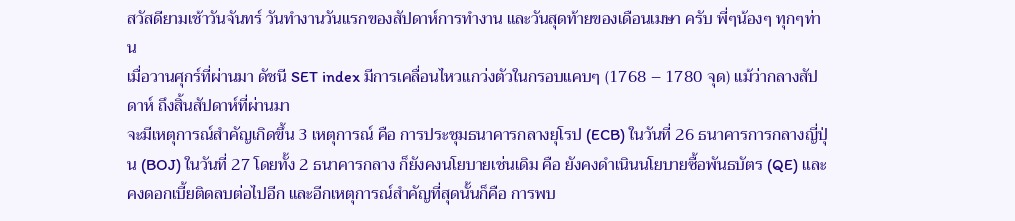สวัสดียามเช้าวันจันทร์ วันทำงานวันแรกของสัปดาห์การทำงาน และวันสุดท้ายของเดือนเมษา ครับ พี่ๆน้องๆ ทุกๆท่าน
เมื่อวานศุกร์ที่ผ่านมา ดัชนี SET index มีการเคลื่อนไหวแกว่งตัวในกรอบแคบๆ (1768 – 1780 จุด) แม้ว่ากลางสัปดาห์ ถึงสิ้นสัปดาห์ที่ผ่านมา
จะมีเหตุการณ์สำคัญเกิดขึ้น 3 เหตุการณ์ คือ การประชุมธนาคารกลางยุโรป (ECB) ในวันที่ 26 ธนาคารการกลางญี่ปุ่น (BOJ) ในวันที่ 27 โดยทั้ง 2 ธนาคารกลาง ก็ยังคงนโยบายเช่นเดิม คือ ยังคงดำเนินนโยบายซื้อพันธบัตร (QE) และ คงดอกเบี้ยติดลบต่อไปอีก และอีกเหตุการณ์สำคัญที่สุดนั้นก็คือ การพบ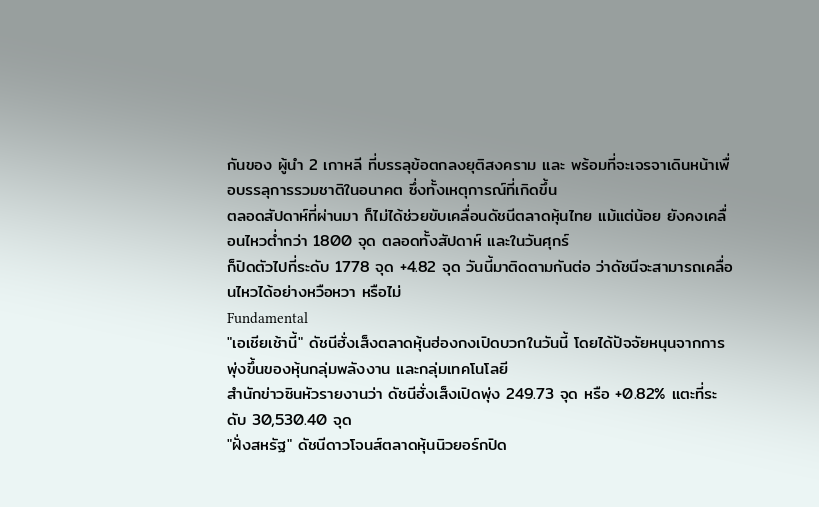กันของ ผู้นำ 2 เกาหลี ที่บรรลุข้อตกลงยุติสงคราม และ พร้อมที่จะเจรจาเดินหน้าเพื่อบรรลุการรวมชาติในอนาคต ซึ่งทั้งเหตุการณ์ที่เกิดขึ้น
ตลอดสัปดาห์ที่ผ่านมา ก็ไม่ได้ช่วยขับเคลื่อนดัชนีตลาดหุ้นไทย แม้แต่น้อย ยังคงเคลื่อนไหวต่ำกว่า 1800 จุด ตลอดทั้งสัปดาห์ และในวันศุกร์
ก็ปิดตัวไปที่ระดับ 1778 จุด +4.82 จุด วันนี้มาติดตามกันต่อ ว่าดัชนีจะสามารถเคลื่อนไหวได้อย่างหวือหวา หรือไม่
Fundamental
"เอเชียเช้านี้" ดัชนีฮั่งเส็งตลาดหุ้นฮ่องกงเปิดบวกในวันนี้ โดยได้ปัจจัยหนุนจากการพุ่งขึ้นของหุ้นกลุ่มพลังงาน และกลุ่มเทคโนโลยี
สำนักข่าวซินหัวรายงานว่า ดัชนีฮั่งเส็งเปิดพุ่ง 249.73 จุด หรือ +0.82% แตะที่ระดับ 30,530.40 จุด
"ฝั่งสหรัฐ" ดัชนีดาวโจนส์ตลาดหุ้นนิวยอร์กปิด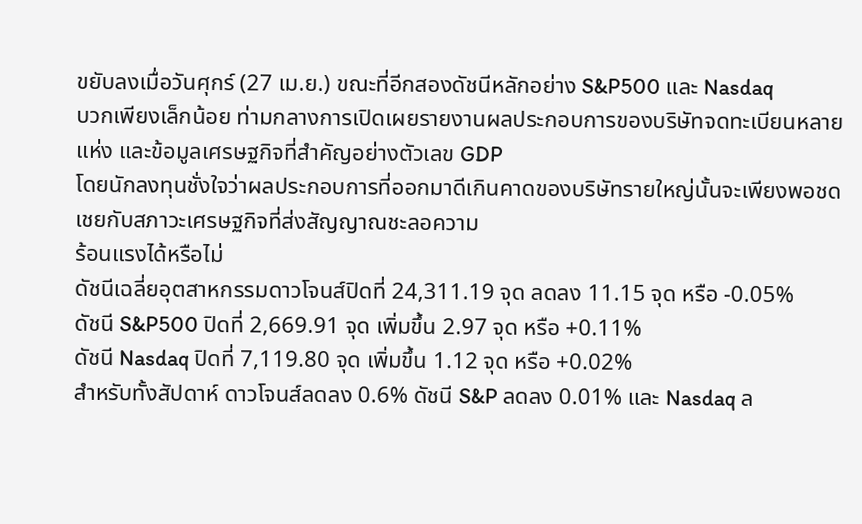ขยับลงเมื่อวันศุกร์ (27 เม.ย.) ขณะที่อีกสองดัชนีหลักอย่าง S&P500 และ Nasdaq
บวกเพียงเล็กน้อย ท่ามกลางการเปิดเผยรายงานผลประกอบการของบริษัทจดทะเบียนหลายแห่ง และข้อมูลเศรษฐกิจที่สำคัญอย่างตัวเลข GDP
โดยนักลงทุนชั่งใจว่าผลประกอบการที่ออกมาดีเกินคาดของบริษัทรายใหญ่นั้นจะเพียงพอชดเชยกับสภาวะเศรษฐกิจที่ส่งสัญญาณชะลอความ
ร้อนแรงได้หรือไม่
ดัชนีเฉลี่ยอุตสาหกรรมดาวโจนส์ปิดที่ 24,311.19 จุด ลดลง 11.15 จุด หรือ -0.05%
ดัชนี S&P500 ปิดที่ 2,669.91 จุด เพิ่มขึ้น 2.97 จุด หรือ +0.11%
ดัชนี Nasdaq ปิดที่ 7,119.80 จุด เพิ่มขึ้น 1.12 จุด หรือ +0.02%
สำหรับทั้งสัปดาห์ ดาวโจนส์ลดลง 0.6% ดัชนี S&P ลดลง 0.01% และ Nasdaq ล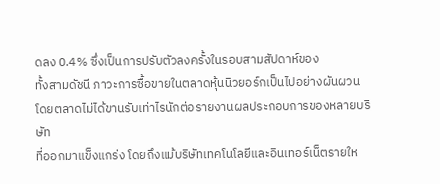ดลง 0.4% ซึ่งเป็นการปรับตัวลงครั้งในรอบสามสัปดาห์ของ
ทั้งสามดัชนี ภาวะการซื้อขายในตลาดหุ้นนิวยอร์กเป็นไปอย่างผันผวน โดยตลาดไม่ได้ขานรับเท่าไรนักต่อรายงานผลประกอบการของหลายบริษัท
ที่ออกมาแข็งแกร่ง โดยถึงแม้บริษัทเทคโนโลยีและอินเทอร์เน็ตรายให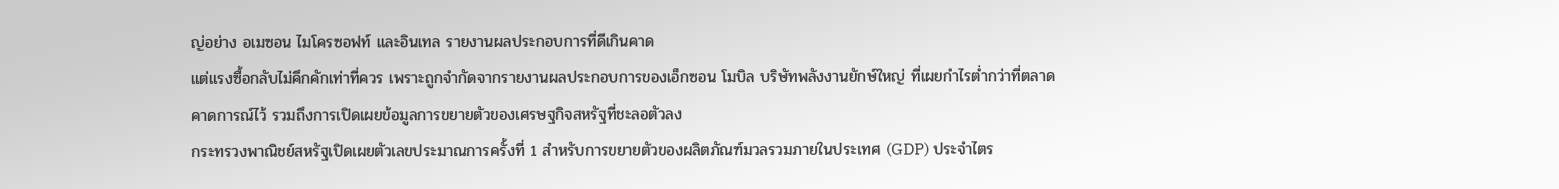ญ่อย่าง อเมซอน ไมโครซอฟท์ และอินเทล รายงานผลประกอบการที่ดีเกินคาด
แต่แรงซื้อกลับไม่คึกคักเท่าที่ควร เพราะถูกจำกัดจากรายงานผลประกอบการของเอ็กซอน โมบิล บริษัทพลังงานยักษ์ใหญ่ ที่เผยกำไรต่ำกว่าที่ตลาด
คาดการณ์ไว้ รวมถึงการเปิดเผยข้อมูลการขยายตัวของเศรษฐกิจสหรัฐที่ชะลอตัวลง
กระทรวงพาณิชย์สหรัฐเปิดเผยตัวเลขประมาณการครั้งที่ 1 สำหรับการขยายตัวของผลิตภัณฑ์มวลรวมภายในประเทศ (GDP) ประจำไตร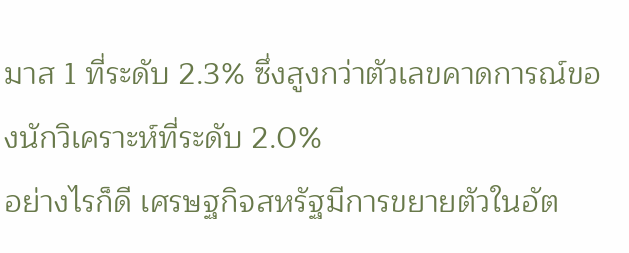มาส 1 ที่ระดับ 2.3% ซึ่งสูงกว่าตัวเลขคาดการณ์ของนักวิเคราะห์ที่ระดับ 2.0%
อย่างไรก็ดี เศรษฐกิจสหรัฐมีการขยายตัวในอัต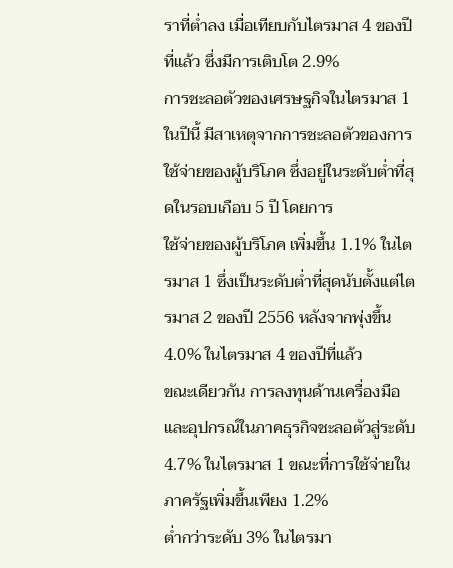ราที่ต่ำลง เมื่อเทียบกับไตรมาส 4 ของปีที่แล้ว ซึ่งมีการเติบโต 2.9%
การชะลอตัวของเศรษฐกิจในไตรมาส 1 ในปีนี้ มีสาเหตุจากการชะลอตัวของการใช้จ่ายของผู้บริโภค ซึ่งอยู่ในระดับต่ำที่สุดในรอบเกือบ 5 ปี โดยการ
ใช้จ่ายของผู้บริโภค เพิ่มขึ้น 1.1% ในไตรมาส 1 ซึ่งเป็นระดับต่ำที่สุดนับตั้งแต่ไตรมาส 2 ของปี 2556 หลังจากพุ่งขึ้น 4.0% ในไตรมาส 4 ของปีที่แล้ว
ขณะเดียวกัน การลงทุนด้านเครื่องมือและอุปกรณ์ในภาคธุรกิจชะลอตัวสู่ระดับ 4.7% ในไตรมาส 1 ขณะที่การใช้จ่ายในภาครัฐเพิ่มขึ้นเพียง 1.2%
ต่ำกว่าระดับ 3% ในไตรมา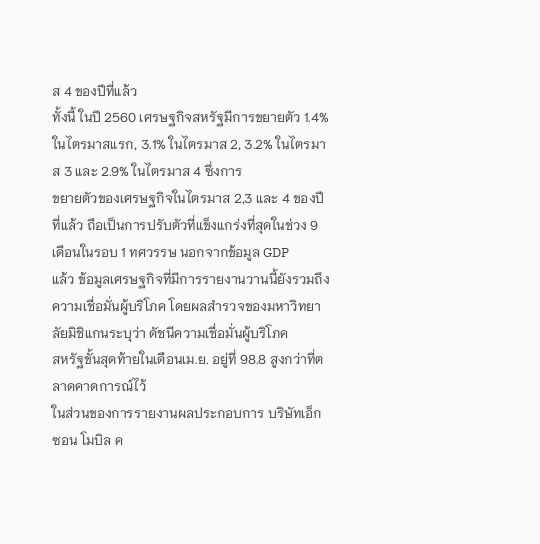ส 4 ของปีที่แล้ว
ทั้งนี้ ในปี 2560 เศรษฐกิจสหรัฐมีการขยายตัว 1.4% ในไตรมาสแรก, 3.1% ในไตรมาส 2, 3.2% ในไตรมาส 3 และ 2.9% ในไตรมาส 4 ซึ่งการ
ขยายตัวของเศรษฐกิจในไตรมาส 2,3 และ 4 ของปีที่แล้ว ถือเป็นการปรับตัวที่แข็งแกร่งที่สุดในช่วง 9 เดือนในรอบ 1 ทศวรรษ นอกจากข้อมูล GDP
แล้ว ข้อมูลเศรษฐกิจที่มีการรายงานวานนี้ยังรวมถึงความเชื่อมั่นผู้บริโภค โดยผลสำรวจของมหาวิทยาลัยมิชิแกนระบุว่า ดัชนีความเชื่อมั่นผู้บริโภค
สหรัฐขั้นสุดท้ายในเดือนเม.ย. อยู่ที่ 98.8 สูงกว่าที่ตลาดคาดการณ์ไว้
ในส่วนของการรายงานผลประกอบการ บริษัทเอ็กซอน โมบิล ค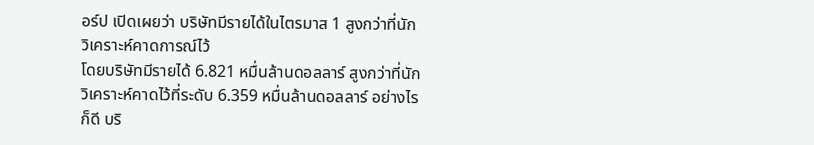อร์ป เปิดเผยว่า บริษัทมีรายได้ในไตรมาส 1 สูงกว่าที่นักวิเคราะห์คาดการณ์ไว้
โดยบริษัทมีรายได้ 6.821 หมื่นล้านดอลลาร์ สูงกว่าที่นักวิเคราะห์คาดไว้ที่ระดับ 6.359 หมื่นล้านดอลลาร์ อย่างไรก็ดี บริ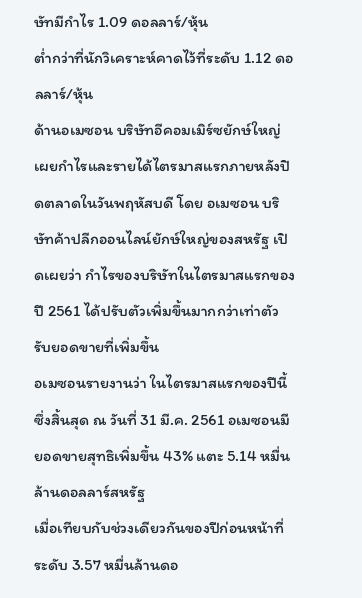ษัทมีกำไร 1.09 ดอลลาร์/หุ้น
ต่ำกว่าที่นักวิเคราะห์คาดไว้ที่ระดับ 1.12 ดอลลาร์/หุ้น
ด้านอเมซอน บริษัทอีคอมเมิร์ซยักษ์ใหญ่ เผยกำไรและรายได้ไตรมาสแรกภายหลังปิดตลาดในวันพฤหัสบดี โดย อเมซอน บริษัทค้าปลีกออนไลน์ยักษ์ใหญ่ของสหรัฐ เปิดเผยว่า กำไรของบริษัทในไตรมาสแรกของปี 2561 ได้ปรับตัวเพิ่มขึ้นมากกว่าเท่าตัว รับยอดขายที่เพิ่มขึ้น
อเมซอนรายงานว่า ในไตรมาสแรกของปีนี้ซึ่งสิ้นสุด ณ วันที่ 31 มี.ค. 2561 อเมซอนมียอดขายสุทธิเพิ่มขึ้น 43% แตะ 5.14 หมื่นล้านดอลลาร์สหรัฐ
เมื่อเทียบกับช่วงเดียวกันของปีก่อนหน้าที่ระดับ 3.57 หมื่นล้านดอ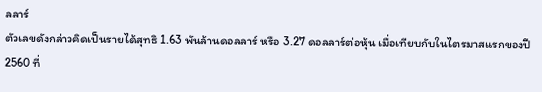ลลาร์
ตัวเลขดังกล่าวคิดเป็นรายได้สุทธิ 1.63 พันล้านดอลลาร์ หรือ 3.27 ดอลลาร์ต่อหุ้น เมื่อเทียบกับในไตรมาสแรกของปี 2560 ที่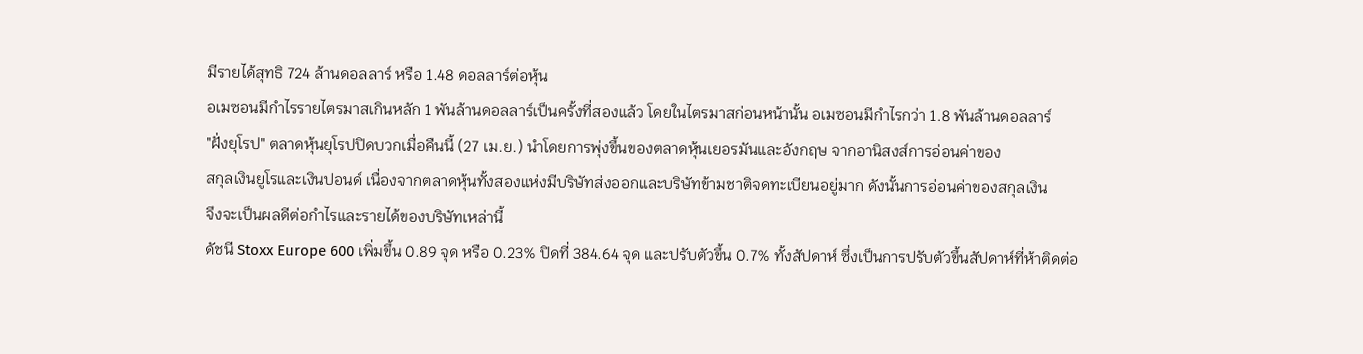มีรายได้สุทธิ 724 ล้านดอลลาร์ หรือ 1.48 ดอลลาร์ต่อหุ้น
อเมซอนมีกำไรรายไตรมาสเกินหลัก 1 พันล้านดอลลาร์เป็นครั้งที่สองแล้ว โดยในไตรมาสก่อนหน้านั้น อเมซอนมีกำไรกว่า 1.8 พันล้านดอลลาร์
"ฝั่งยุโรป" ตลาดหุ้นยุโรปปิดบวกเมื่อคืนนี้ (27 เม.ย.) นำโดยการพุ่งขึ้นของตลาดหุ้นเยอรมันและอังกฤษ จากอานิสงส์การอ่อนค่าของ
สกุลเงินยูโรและเงินปอนด์ เนื่องจากตลาดหุ้นทั้งสองแห่งมีบริษัทส่งออกและบริษัทข้ามชาติจดทะเบียนอยู่มาก ดังนั้นการอ่อนค่าของสกุลเงิน
จึงจะเป็นผลดีต่อกำไรและรายได้ของบริษัทเหล่านี้
ดัชนี Stoxx Europe 600 เพิ่มขึ้น 0.89 จุด หรือ 0.23% ปิดที่ 384.64 จุด และปรับตัวขึ้น 0.7% ทั้งสัปดาห์ ซึ่งเป็นการปรับตัวขึ้นสัปดาห์ที่ห้าติดต่อ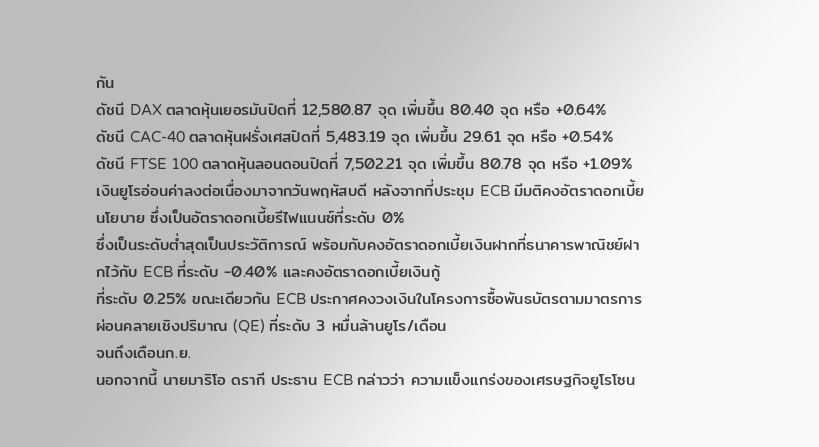กัน
ดัชนี DAX ตลาดหุ้นเยอรมันปิดที่ 12,580.87 จุด เพิ่มขึ้น 80.40 จุด หรือ +0.64%
ดัชนี CAC-40 ตลาดหุ้นฝรั่งเศสปิดที่ 5,483.19 จุด เพิ่มขึ้น 29.61 จุด หรือ +0.54%
ดัชนี FTSE 100 ตลาดหุ้นลอนดอนปิดที่ 7,502.21 จุด เพิ่มขึ้น 80.78 จุด หรือ +1.09%
เงินยูโรอ่อนค่าลงต่อเนื่องมาจากวันพฤหัสบดี หลังจากที่ประชุม ECB มีมติคงอัตราดอกเบี้ยนโยบาย ซึ่งเป็นอัตราดอกเบี้ยรีไฟแนนซ์ที่ระดับ 0%
ซึ่งเป็นระดับต่ำสุดเป็นประวัติการณ์ พร้อมกับคงอัตราดอกเบี้ยเงินฝากที่ธนาคารพาณิชย์ฝากไว้กับ ECB ที่ระดับ -0.40% และคงอัตราดอกเบี้ยเงินกู้
ที่ระดับ 0.25% ขณะเดียวกัน ECB ประกาศคงวงเงินในโครงการซื้อพันธบัตรตามมาตรการผ่อนคลายเชิงปริมาณ (QE) ที่ระดับ 3 หมื่นล้านยูโร/เดือน
จนถึงเดือนก.ย.
นอกจากนี้ นายมาริโอ ดรากี ประธาน ECB กล่าวว่า ความแข็งแกร่งของเศรษฐกิจยูโรโซน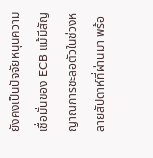ยังคงเป็นปัจจัยหนุนความเชื่อมั่นของ ECB แม้มีสัญญาณการชะลอตัวในช่วงหลายสัปดาห์ที่ผ่านมา พร้อ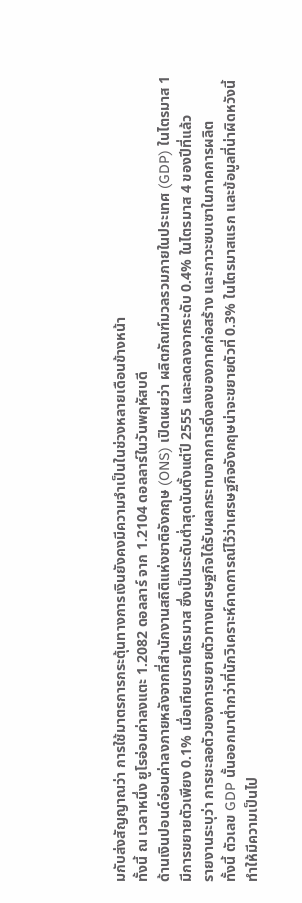มกับส่งสัญญาณว่า การใช้มาตรการกระตุ้นทางการเงินยังคงมีความจำเป็นในช่วงหลายเดือนข้างหน้า
ทั้งนี้ ณ เวลาหนึ่ง ยูโรอ่อนค่าลงแตะ 1.2082 ดอลลาร์ จาก 1.2104 ดอลลาร์ในวันพฤหัสบดี
ด้านเงินปอนด์อ่อนค่าลงภายหลังจากที่สำนักงานสถิติแห่งชาติอังกฤษ (ONS) เปิดเผยว่า ผลิตภัณฑ์มวลรวมภายในประเทศ (GDP) ในไตรมาส 1
มีการขยายตัวเพียง 0.1% เมื่อเทียบรายไตรมาส ซึ่งเป็นระดับต่ำสุดนับตั้งแต่ปี 2555 และลดลงจากระดับ 0.4% ในไตรมาส 4 ของปีที่แล้ว
รายงานระบุว่า การชะลอตัวของการขยายตัวทางเศรษฐกิจได้รับผลกระทบจากการดิ่งลงของภาคก่อสร้าง และภาวะซบเซาในภาคการผลิต
ทั้งนี้ ตัวเลข GDP นั้นออกมาต่ำกว่าที่นักวิเคราะห์คาดการณ์ไว้ว่าเศรษฐกิจอังกฤษน่าจะขยายตัวที่ 0.3% ในไตรมาสแรก และข้อมูลที่น่าผิดหวังนี้
ทำให้มีความเป็นไป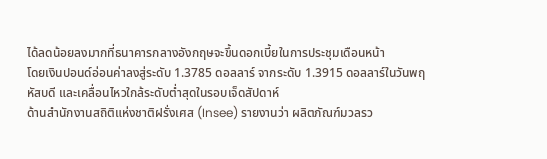ได้ลดน้อยลงมากที่ธนาคารกลางอังกฤษจะขึ้นดอกเบี้ยในการประชุมเดือนหน้า
โดยเงินปอนด์อ่อนค่าลงสู่ระดับ 1.3785 ดอลลาร์ จากระดับ 1.3915 ดอลลาร์ในวันพฤหัสบดี และเคลื่อนไหวใกล้ระดับต่ำสุดในรอบเจ็ดสัปดาห์
ด้านสำนักงานสถิติแห่งชาติฝรั่งเศส (Insee) รายงานว่า ผลิตภัณฑ์มวลรว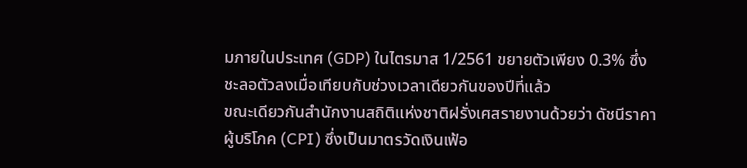มภายในประเทศ (GDP) ในไตรมาส 1/2561 ขยายตัวเพียง 0.3% ซึ่งชะลอตัวลงเมื่อเทียบกับช่วงเวลาเดียวกันของปีที่แล้ว
ขณะเดียวกันสำนักงานสถิติแห่งชาติฝรั่งเศสรายงานด้วยว่า ดัชนีราคาผู้บริโภค (CPI) ซึ่งเป็นมาตรวัดเงินเฟ้อ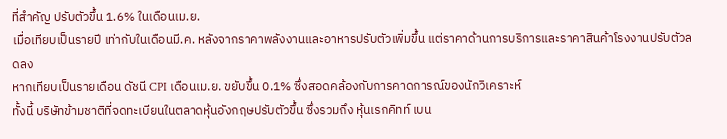ที่สำคัญ ปรับตัวขึ้น 1.6% ในเดือนเม.ย.
เมื่อเทียบเป็นรายปี เท่ากับในเดือนมี.ค. หลังจากราคาพลังงานและอาหารปรับตัวเพิ่มขึ้น แต่ราคาด้านการบริการและราคาสินค้าโรงงานปรับตัวลดลง
หากเทียบเป็นรายเดือน ดัชนี CPI เดือนเม.ย. ขยับขึ้น 0.1% ซึ่งสอดคล้องกับการคาดการณ์ของนักวิเคราะห์
ทั้งนี้ บริษัทข้ามชาติที่จดทะเบียนในตลาดหุ้นอังกฤษปรับตัวขึ้น ซึ่งรวมถึง หุ้นเรกคิทท์ เบน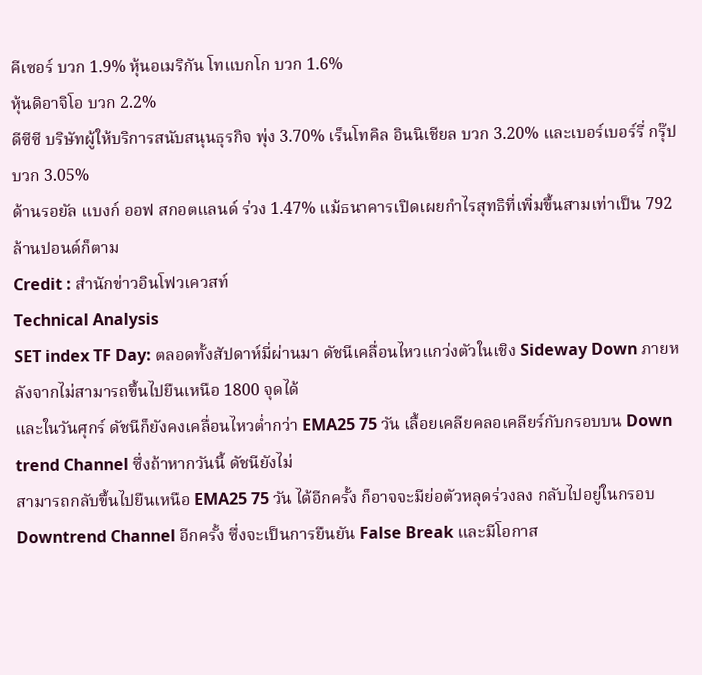คีเซอร์ บวก 1.9% หุ้นอเมริกัน โทแบกโก บวก 1.6%
หุ้นดิอาจิโอ บวก 2.2%
ดีซีซี บริษัทผู้ให้บริการสนับสนุนธุรกิจ พุ่ง 3.70% เร็นโทคิล อินนิเชียล บวก 3.20% และเบอร์เบอร์รี่ กรุ๊ป บวก 3.05%
ด้านรอยัล แบงก์ ออฟ สกอตแลนด์ ร่วง 1.47% แม้ธนาคารเปิดเผยกำไรสุทธิที่เพิ่มขึ้นสามเท่าเป็น 792 ล้านปอนด์ก็ตาม
Credit : สำนักข่าวอินโฟวเควสท์
Technical Analysis
SET index TF Day: ตลอดทั้งสัปดาห์มี่ผ่านมา ดัชนีเคลื่อนไหวแกว่งตัวในเชิง Sideway Down ภายหลังจากไม่สามารถขึ้นไปยืนเหนือ 1800 จุดได้
และในวันศุกร์ ดัชนีก็ยังคงเคลื่อนไหวต่ำกว่า EMA25 75 วัน เลื้อยเคลียคลอเคลียร์กับกรอบบน Down trend Channel ซึ่งถ้าหากวันนี้ ดัชนียังไม่
สามารถกลับขึ้นไปยืนเหนือ EMA25 75 วัน ได้อีกครั้ง ก็อาจจะมีย่อตัวหลุดร่วงลง กลับไปอยู่ในกรอบ Downtrend Channel อีกครั้ง ซึ่งจะเป็นการยืนยัน False Break และมีโอกาส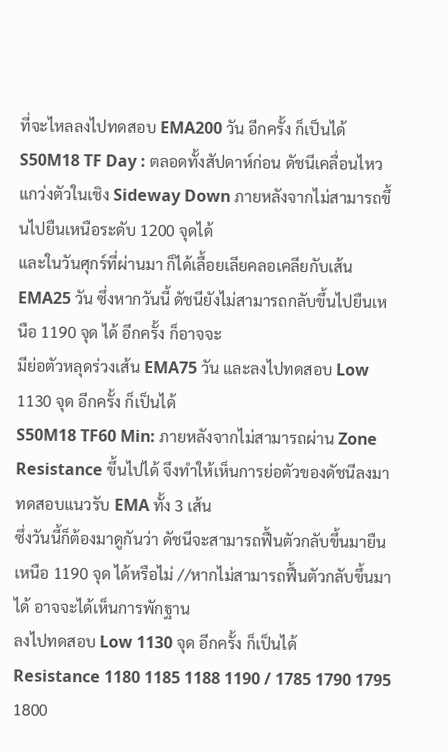ที่จะไหลลงไปทดสอบ EMA200 วัน อีกครั้ง ก็เป็นได้
S50M18 TF Day : ตลอดทั้งสัปดาห์ก่อน ดัชนีเคลื่อนไหวแกว่งตัวในเชิง Sideway Down ภายหลังจากไม่สามารถขึ้นไปยืนเหนือระดับ 1200 จุดได้
และในวันศุกร์ที่ผ่านมา ก็ได้เลื้อยเลียคลอเคลียกับเส้น EMA25 วัน ซึ่งหากวันนี้ ดัชนียังไม่สามารถกลับขึ้นไปยืนเหนือ 1190 จุด ได้ อีกครั้ง ก็อาจจะ
มีย่อตัวหลุดร่วงเส้น EMA75 วัน และลงไปทดสอบ Low 1130 จุด อีกครั้ง ก็เป็นได้
S50M18 TF60 Min: ภายหลังจากไม่สามารถผ่าน Zone Resistance ขึ้นไปได้ จึงทำให้เห็นการย่อตัวของดัชนีลงมาทดสอบแนวรับ EMA ทั้ง 3 เส้น
ซึ่งวันนี้ก็ต้องมาดูกันว่า ดัชนีจะสามารถฟื้นตัวกลับขึ้นมายืนเหนือ 1190 จุด ได้หรือไม่ //หากไม่สามารถฟื้นตัวกลับขึ้นมาได้ อาจจะได้เห็นการพักฐาน
ลงไปทดสอบ Low 1130 จุด อีกครั้ง ก็เป็นได้
Resistance 1180 1185 1188 1190 / 1785 1790 1795 1800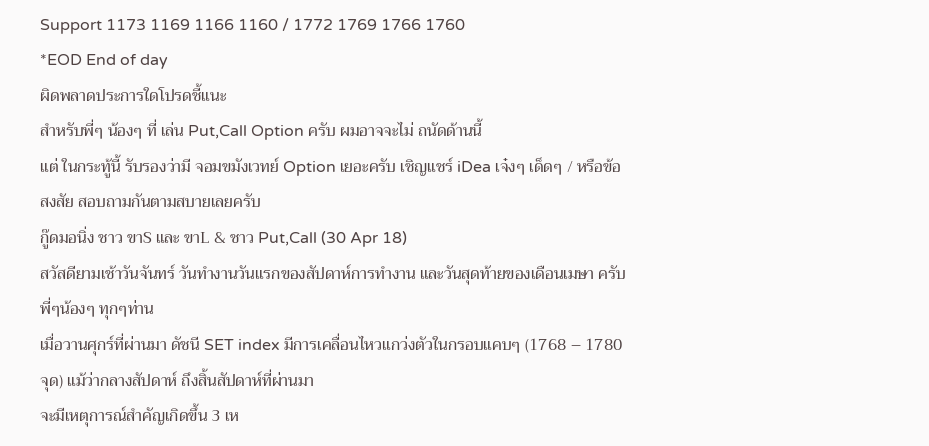Support 1173 1169 1166 1160 / 1772 1769 1766 1760
*EOD End of day
ผิดพลาดประการใดโปรดชี้แนะ
สำหรับพี่ๆ น้องๆ ที่ เล่น Put,Call Option ครับ ผมอาจจะไม่ ถนัดด้านนี้
แต่ ในกระทู้นี้ รับรองว่ามี จอมขมังเวทย์ Option เยอะครับ เชิญแชร์ iDea เจ๋งๆ เด็ดๆ / หรือข้อสงสัย สอบถามกันตามสบายเลยครับ
กู๊ดมอนิ่ง ชาว ขาS และ ขาL & ชาว Put,Call (30 Apr 18)
สวัสดียามเช้าวันจันทร์ วันทำงานวันแรกของสัปดาห์การทำงาน และวันสุดท้ายของเดือนเมษา ครับ พี่ๆน้องๆ ทุกๆท่าน
เมื่อวานศุกร์ที่ผ่านมา ดัชนี SET index มีการเคลื่อนไหวแกว่งตัวในกรอบแคบๆ (1768 – 1780 จุด) แม้ว่ากลางสัปดาห์ ถึงสิ้นสัปดาห์ที่ผ่านมา
จะมีเหตุการณ์สำคัญเกิดขึ้น 3 เห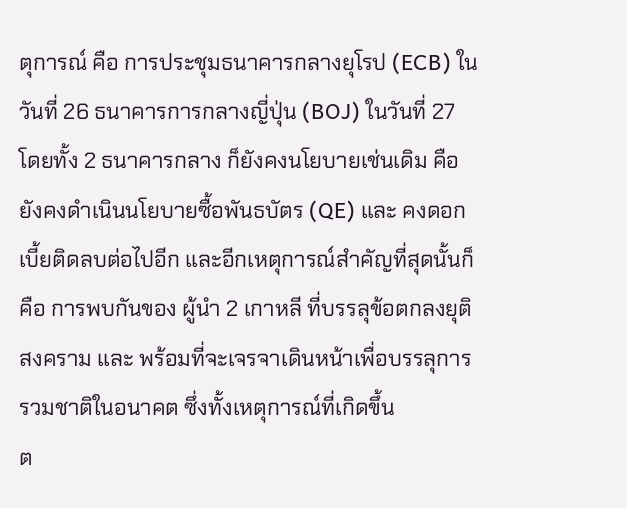ตุการณ์ คือ การประชุมธนาคารกลางยุโรป (ECB) ในวันที่ 26 ธนาคารการกลางญี่ปุ่น (BOJ) ในวันที่ 27 โดยทั้ง 2 ธนาคารกลาง ก็ยังคงนโยบายเช่นเดิม คือ ยังคงดำเนินนโยบายซื้อพันธบัตร (QE) และ คงดอกเบี้ยติดลบต่อไปอีก และอีกเหตุการณ์สำคัญที่สุดนั้นก็คือ การพบกันของ ผู้นำ 2 เกาหลี ที่บรรลุข้อตกลงยุติสงคราม และ พร้อมที่จะเจรจาเดินหน้าเพื่อบรรลุการรวมชาติในอนาคต ซึ่งทั้งเหตุการณ์ที่เกิดขึ้น
ต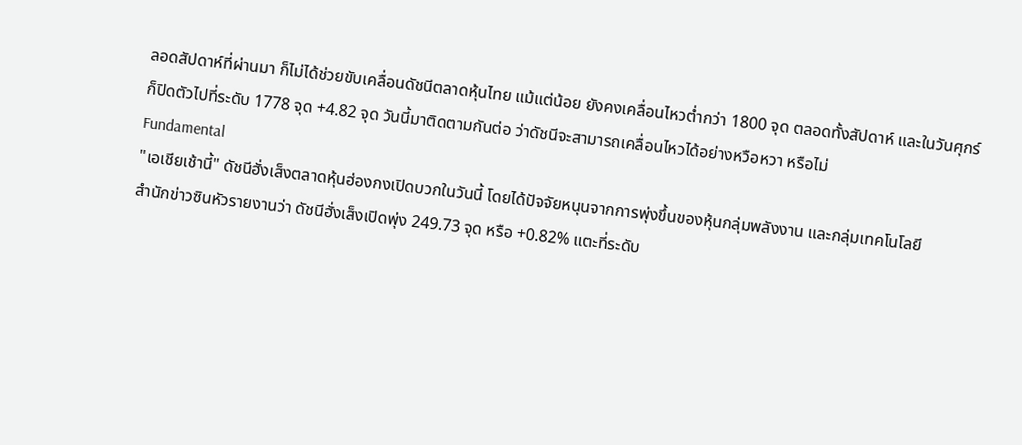ลอดสัปดาห์ที่ผ่านมา ก็ไม่ได้ช่วยขับเคลื่อนดัชนีตลาดหุ้นไทย แม้แต่น้อย ยังคงเคลื่อนไหวต่ำกว่า 1800 จุด ตลอดทั้งสัปดาห์ และในวันศุกร์
ก็ปิดตัวไปที่ระดับ 1778 จุด +4.82 จุด วันนี้มาติดตามกันต่อ ว่าดัชนีจะสามารถเคลื่อนไหวได้อย่างหวือหวา หรือไม่
Fundamental
"เอเชียเช้านี้" ดัชนีฮั่งเส็งตลาดหุ้นฮ่องกงเปิดบวกในวันนี้ โดยได้ปัจจัยหนุนจากการพุ่งขึ้นของหุ้นกลุ่มพลังงาน และกลุ่มเทคโนโลยี
สำนักข่าวซินหัวรายงานว่า ดัชนีฮั่งเส็งเปิดพุ่ง 249.73 จุด หรือ +0.82% แตะที่ระดับ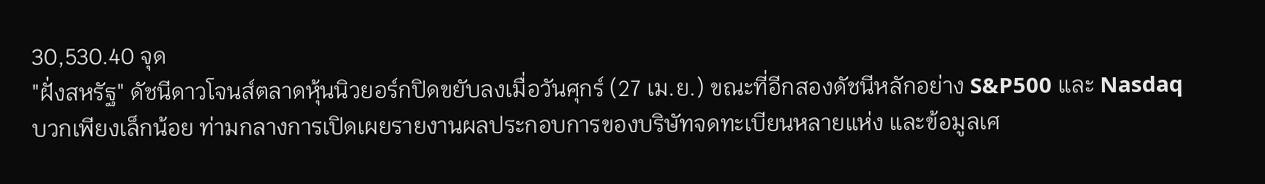30,530.40 จุด
"ฝั่งสหรัฐ" ดัชนีดาวโจนส์ตลาดหุ้นนิวยอร์กปิดขยับลงเมื่อวันศุกร์ (27 เม.ย.) ขณะที่อีกสองดัชนีหลักอย่าง S&P500 และ Nasdaq
บวกเพียงเล็กน้อย ท่ามกลางการเปิดเผยรายงานผลประกอบการของบริษัทจดทะเบียนหลายแห่ง และข้อมูลเศ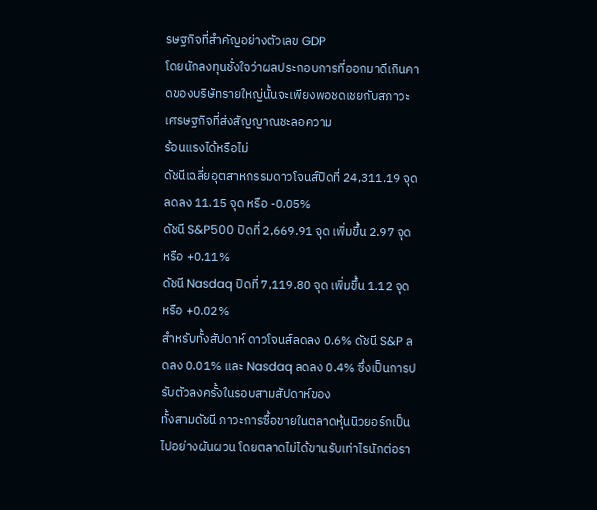รษฐกิจที่สำคัญอย่างตัวเลข GDP
โดยนักลงทุนชั่งใจว่าผลประกอบการที่ออกมาดีเกินคาดของบริษัทรายใหญ่นั้นจะเพียงพอชดเชยกับสภาวะเศรษฐกิจที่ส่งสัญญาณชะลอความ
ร้อนแรงได้หรือไม่
ดัชนีเฉลี่ยอุตสาหกรรมดาวโจนส์ปิดที่ 24,311.19 จุด ลดลง 11.15 จุด หรือ -0.05%
ดัชนี S&P500 ปิดที่ 2,669.91 จุด เพิ่มขึ้น 2.97 จุด หรือ +0.11%
ดัชนี Nasdaq ปิดที่ 7,119.80 จุด เพิ่มขึ้น 1.12 จุด หรือ +0.02%
สำหรับทั้งสัปดาห์ ดาวโจนส์ลดลง 0.6% ดัชนี S&P ลดลง 0.01% และ Nasdaq ลดลง 0.4% ซึ่งเป็นการปรับตัวลงครั้งในรอบสามสัปดาห์ของ
ทั้งสามดัชนี ภาวะการซื้อขายในตลาดหุ้นนิวยอร์กเป็นไปอย่างผันผวน โดยตลาดไม่ได้ขานรับเท่าไรนักต่อรา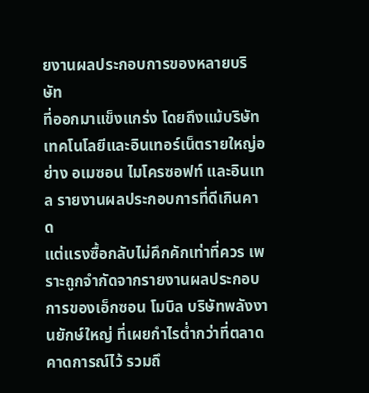ยงานผลประกอบการของหลายบริษัท
ที่ออกมาแข็งแกร่ง โดยถึงแม้บริษัทเทคโนโลยีและอินเทอร์เน็ตรายใหญ่อย่าง อเมซอน ไมโครซอฟท์ และอินเทล รายงานผลประกอบการที่ดีเกินคาด
แต่แรงซื้อกลับไม่คึกคักเท่าที่ควร เพราะถูกจำกัดจากรายงานผลประกอบการของเอ็กซอน โมบิล บริษัทพลังงานยักษ์ใหญ่ ที่เผยกำไรต่ำกว่าที่ตลาด
คาดการณ์ไว้ รวมถึ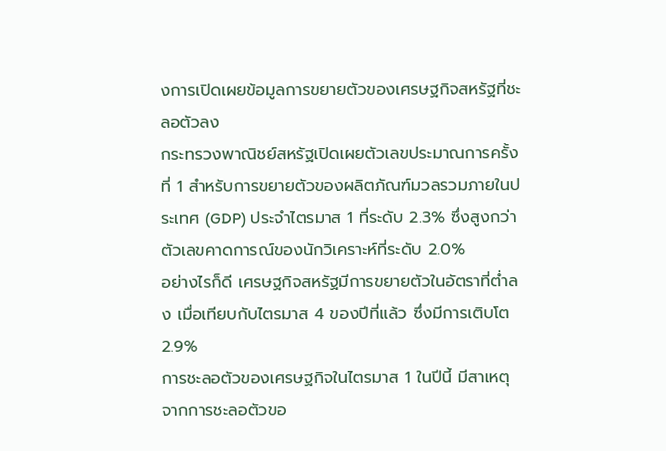งการเปิดเผยข้อมูลการขยายตัวของเศรษฐกิจสหรัฐที่ชะลอตัวลง
กระทรวงพาณิชย์สหรัฐเปิดเผยตัวเลขประมาณการครั้งที่ 1 สำหรับการขยายตัวของผลิตภัณฑ์มวลรวมภายในประเทศ (GDP) ประจำไตรมาส 1 ที่ระดับ 2.3% ซึ่งสูงกว่าตัวเลขคาดการณ์ของนักวิเคราะห์ที่ระดับ 2.0%
อย่างไรก็ดี เศรษฐกิจสหรัฐมีการขยายตัวในอัตราที่ต่ำลง เมื่อเทียบกับไตรมาส 4 ของปีที่แล้ว ซึ่งมีการเติบโต 2.9%
การชะลอตัวของเศรษฐกิจในไตรมาส 1 ในปีนี้ มีสาเหตุจากการชะลอตัวขอ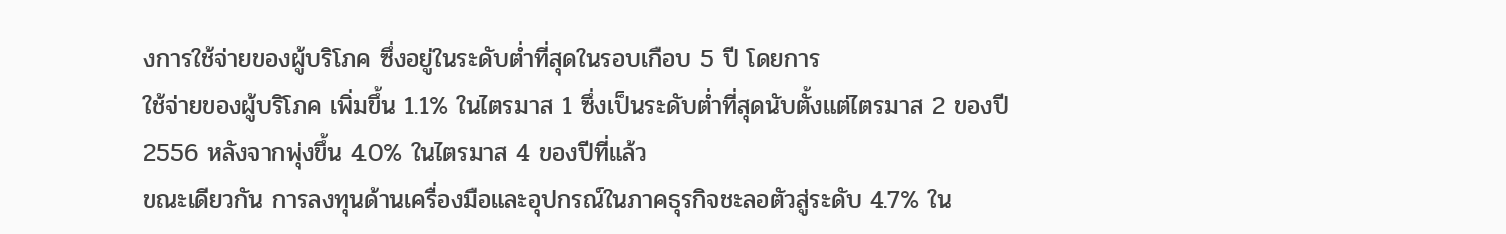งการใช้จ่ายของผู้บริโภค ซึ่งอยู่ในระดับต่ำที่สุดในรอบเกือบ 5 ปี โดยการ
ใช้จ่ายของผู้บริโภค เพิ่มขึ้น 1.1% ในไตรมาส 1 ซึ่งเป็นระดับต่ำที่สุดนับตั้งแต่ไตรมาส 2 ของปี 2556 หลังจากพุ่งขึ้น 4.0% ในไตรมาส 4 ของปีที่แล้ว
ขณะเดียวกัน การลงทุนด้านเครื่องมือและอุปกรณ์ในภาคธุรกิจชะลอตัวสู่ระดับ 4.7% ใน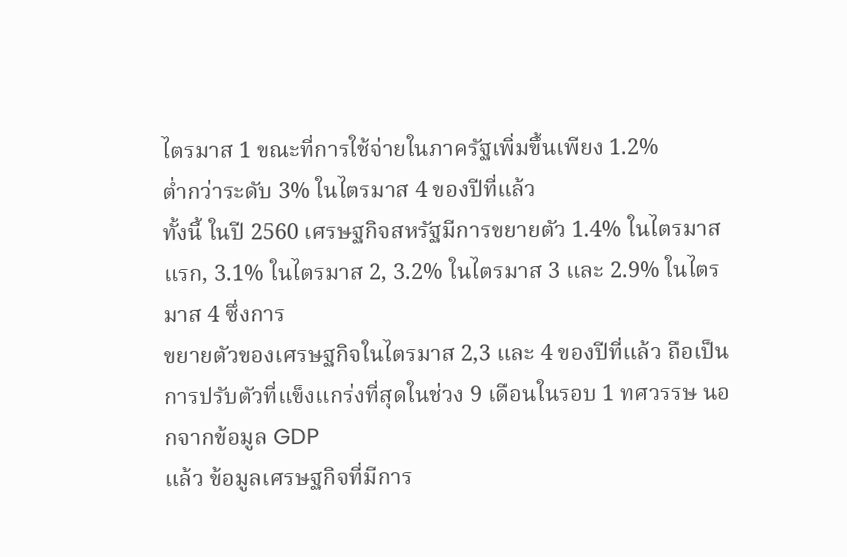ไตรมาส 1 ขณะที่การใช้จ่ายในภาครัฐเพิ่มขึ้นเพียง 1.2%
ต่ำกว่าระดับ 3% ในไตรมาส 4 ของปีที่แล้ว
ทั้งนี้ ในปี 2560 เศรษฐกิจสหรัฐมีการขยายตัว 1.4% ในไตรมาสแรก, 3.1% ในไตรมาส 2, 3.2% ในไตรมาส 3 และ 2.9% ในไตรมาส 4 ซึ่งการ
ขยายตัวของเศรษฐกิจในไตรมาส 2,3 และ 4 ของปีที่แล้ว ถือเป็นการปรับตัวที่แข็งแกร่งที่สุดในช่วง 9 เดือนในรอบ 1 ทศวรรษ นอกจากข้อมูล GDP
แล้ว ข้อมูลเศรษฐกิจที่มีการ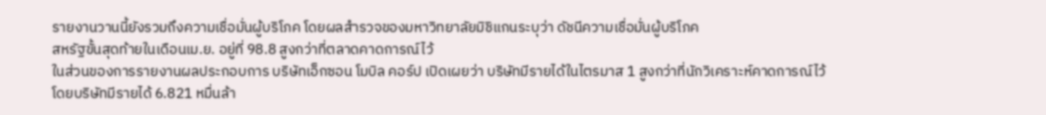รายงานวานนี้ยังรวมถึงความเชื่อมั่นผู้บริโภค โดยผลสำรวจของมหาวิทยาลัยมิชิแกนระบุว่า ดัชนีความเชื่อมั่นผู้บริโภค
สหรัฐขั้นสุดท้ายในเดือนเม.ย. อยู่ที่ 98.8 สูงกว่าที่ตลาดคาดการณ์ไว้
ในส่วนของการรายงานผลประกอบการ บริษัทเอ็กซอน โมบิล คอร์ป เปิดเผยว่า บริษัทมีรายได้ในไตรมาส 1 สูงกว่าที่นักวิเคราะห์คาดการณ์ไว้
โดยบริษัทมีรายได้ 6.821 หมื่นล้า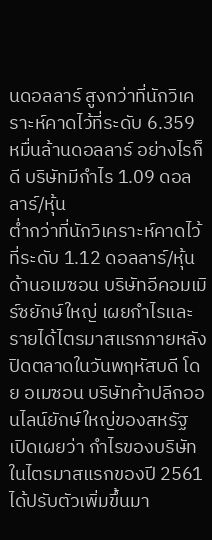นดอลลาร์ สูงกว่าที่นักวิเคราะห์คาดไว้ที่ระดับ 6.359 หมื่นล้านดอลลาร์ อย่างไรก็ดี บริษัทมีกำไร 1.09 ดอลลาร์/หุ้น
ต่ำกว่าที่นักวิเคราะห์คาดไว้ที่ระดับ 1.12 ดอลลาร์/หุ้น
ด้านอเมซอน บริษัทอีคอมเมิร์ซยักษ์ใหญ่ เผยกำไรและรายได้ไตรมาสแรกภายหลังปิดตลาดในวันพฤหัสบดี โดย อเมซอน บริษัทค้าปลีกออนไลน์ยักษ์ใหญ่ของสหรัฐ เปิดเผยว่า กำไรของบริษัทในไตรมาสแรกของปี 2561 ได้ปรับตัวเพิ่มขึ้นมา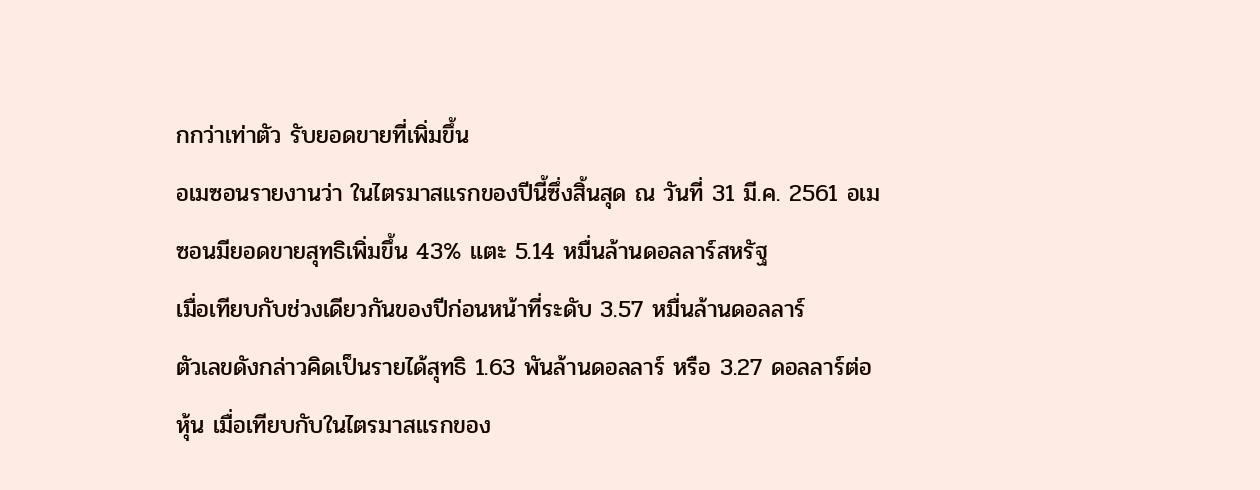กกว่าเท่าตัว รับยอดขายที่เพิ่มขึ้น
อเมซอนรายงานว่า ในไตรมาสแรกของปีนี้ซึ่งสิ้นสุด ณ วันที่ 31 มี.ค. 2561 อเมซอนมียอดขายสุทธิเพิ่มขึ้น 43% แตะ 5.14 หมื่นล้านดอลลาร์สหรัฐ
เมื่อเทียบกับช่วงเดียวกันของปีก่อนหน้าที่ระดับ 3.57 หมื่นล้านดอลลาร์
ตัวเลขดังกล่าวคิดเป็นรายได้สุทธิ 1.63 พันล้านดอลลาร์ หรือ 3.27 ดอลลาร์ต่อหุ้น เมื่อเทียบกับในไตรมาสแรกของ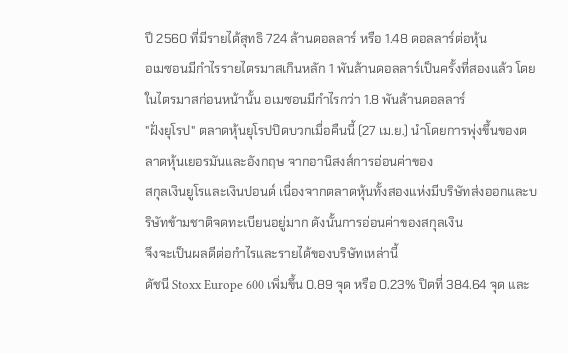ปี 2560 ที่มีรายได้สุทธิ 724 ล้านดอลลาร์ หรือ 1.48 ดอลลาร์ต่อหุ้น
อเมซอนมีกำไรรายไตรมาสเกินหลัก 1 พันล้านดอลลาร์เป็นครั้งที่สองแล้ว โดยในไตรมาสก่อนหน้านั้น อเมซอนมีกำไรกว่า 1.8 พันล้านดอลลาร์
"ฝั่งยุโรป" ตลาดหุ้นยุโรปปิดบวกเมื่อคืนนี้ (27 เม.ย.) นำโดยการพุ่งขึ้นของตลาดหุ้นเยอรมันและอังกฤษ จากอานิสงส์การอ่อนค่าของ
สกุลเงินยูโรและเงินปอนด์ เนื่องจากตลาดหุ้นทั้งสองแห่งมีบริษัทส่งออกและบริษัทข้ามชาติจดทะเบียนอยู่มาก ดังนั้นการอ่อนค่าของสกุลเงิน
จึงจะเป็นผลดีต่อกำไรและรายได้ของบริษัทเหล่านี้
ดัชนี Stoxx Europe 600 เพิ่มขึ้น 0.89 จุด หรือ 0.23% ปิดที่ 384.64 จุด และ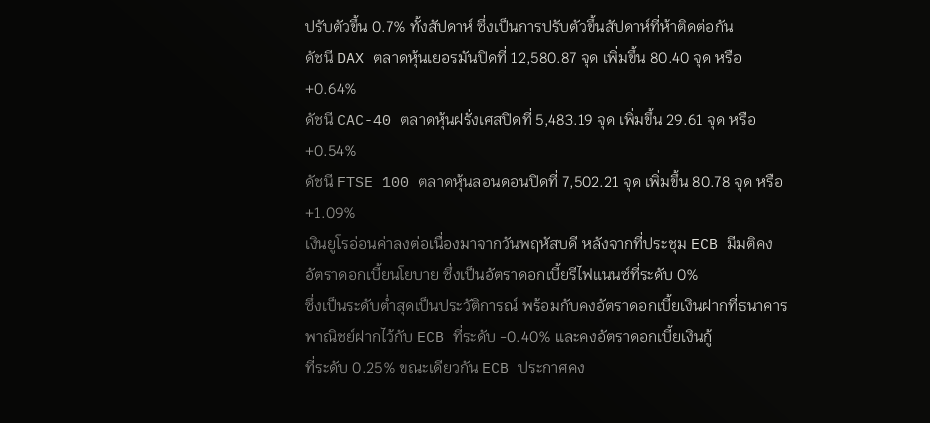ปรับตัวขึ้น 0.7% ทั้งสัปดาห์ ซึ่งเป็นการปรับตัวขึ้นสัปดาห์ที่ห้าติดต่อกัน
ดัชนี DAX ตลาดหุ้นเยอรมันปิดที่ 12,580.87 จุด เพิ่มขึ้น 80.40 จุด หรือ +0.64%
ดัชนี CAC-40 ตลาดหุ้นฝรั่งเศสปิดที่ 5,483.19 จุด เพิ่มขึ้น 29.61 จุด หรือ +0.54%
ดัชนี FTSE 100 ตลาดหุ้นลอนดอนปิดที่ 7,502.21 จุด เพิ่มขึ้น 80.78 จุด หรือ +1.09%
เงินยูโรอ่อนค่าลงต่อเนื่องมาจากวันพฤหัสบดี หลังจากที่ประชุม ECB มีมติคงอัตราดอกเบี้ยนโยบาย ซึ่งเป็นอัตราดอกเบี้ยรีไฟแนนซ์ที่ระดับ 0%
ซึ่งเป็นระดับต่ำสุดเป็นประวัติการณ์ พร้อมกับคงอัตราดอกเบี้ยเงินฝากที่ธนาคารพาณิชย์ฝากไว้กับ ECB ที่ระดับ -0.40% และคงอัตราดอกเบี้ยเงินกู้
ที่ระดับ 0.25% ขณะเดียวกัน ECB ประกาศคง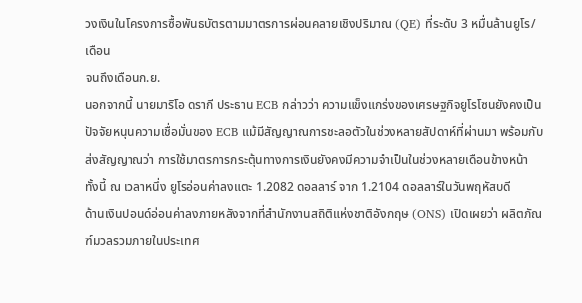วงเงินในโครงการซื้อพันธบัตรตามมาตรการผ่อนคลายเชิงปริมาณ (QE) ที่ระดับ 3 หมื่นล้านยูโร/เดือน
จนถึงเดือนก.ย.
นอกจากนี้ นายมาริโอ ดรากี ประธาน ECB กล่าวว่า ความแข็งแกร่งของเศรษฐกิจยูโรโซนยังคงเป็นปัจจัยหนุนความเชื่อมั่นของ ECB แม้มีสัญญาณการชะลอตัวในช่วงหลายสัปดาห์ที่ผ่านมา พร้อมกับส่งสัญญาณว่า การใช้มาตรการกระตุ้นทางการเงินยังคงมีความจำเป็นในช่วงหลายเดือนข้างหน้า
ทั้งนี้ ณ เวลาหนึ่ง ยูโรอ่อนค่าลงแตะ 1.2082 ดอลลาร์ จาก 1.2104 ดอลลาร์ในวันพฤหัสบดี
ด้านเงินปอนด์อ่อนค่าลงภายหลังจากที่สำนักงานสถิติแห่งชาติอังกฤษ (ONS) เปิดเผยว่า ผลิตภัณฑ์มวลรวมภายในประเทศ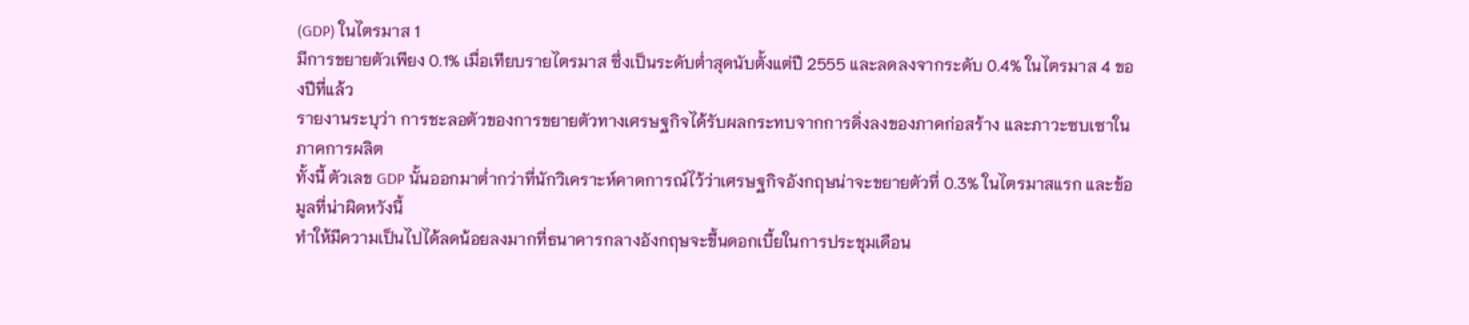(GDP) ในไตรมาส 1
มีการขยายตัวเพียง 0.1% เมื่อเทียบรายไตรมาส ซึ่งเป็นระดับต่ำสุดนับตั้งแต่ปี 2555 และลดลงจากระดับ 0.4% ในไตรมาส 4 ของปีที่แล้ว
รายงานระบุว่า การชะลอตัวของการขยายตัวทางเศรษฐกิจได้รับผลกระทบจากการดิ่งลงของภาคก่อสร้าง และภาวะซบเซาในภาคการผลิต
ทั้งนี้ ตัวเลข GDP นั้นออกมาต่ำกว่าที่นักวิเคราะห์คาดการณ์ไว้ว่าเศรษฐกิจอังกฤษน่าจะขยายตัวที่ 0.3% ในไตรมาสแรก และข้อมูลที่น่าผิดหวังนี้
ทำให้มีความเป็นไปได้ลดน้อยลงมากที่ธนาคารกลางอังกฤษจะขึ้นดอกเบี้ยในการประชุมเดือน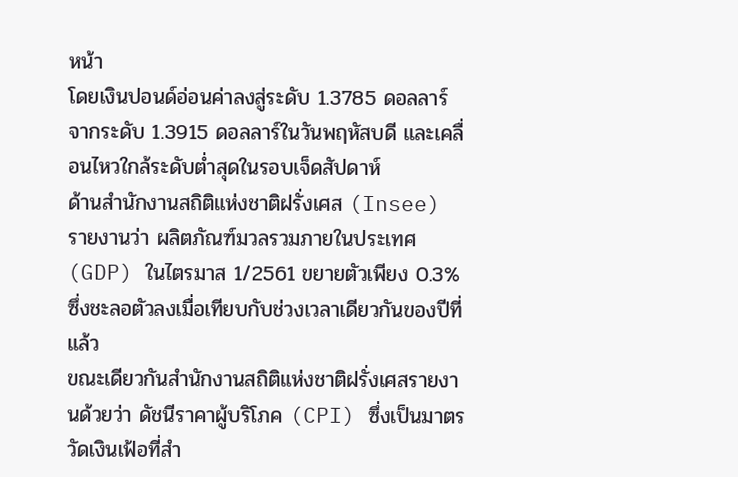หน้า
โดยเงินปอนด์อ่อนค่าลงสู่ระดับ 1.3785 ดอลลาร์ จากระดับ 1.3915 ดอลลาร์ในวันพฤหัสบดี และเคลื่อนไหวใกล้ระดับต่ำสุดในรอบเจ็ดสัปดาห์
ด้านสำนักงานสถิติแห่งชาติฝรั่งเศส (Insee) รายงานว่า ผลิตภัณฑ์มวลรวมภายในประเทศ (GDP) ในไตรมาส 1/2561 ขยายตัวเพียง 0.3% ซึ่งชะลอตัวลงเมื่อเทียบกับช่วงเวลาเดียวกันของปีที่แล้ว
ขณะเดียวกันสำนักงานสถิติแห่งชาติฝรั่งเศสรายงานด้วยว่า ดัชนีราคาผู้บริโภค (CPI) ซึ่งเป็นมาตรวัดเงินเฟ้อที่สำ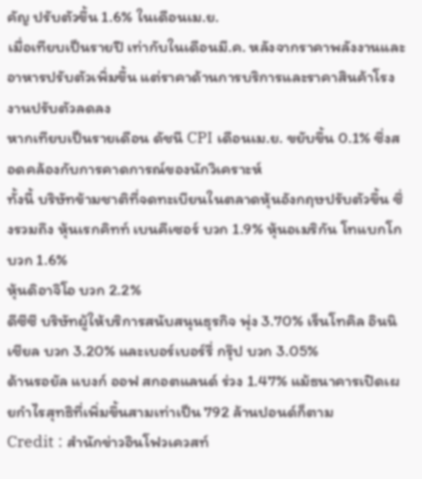คัญ ปรับตัวขึ้น 1.6% ในเดือนเม.ย.
เมื่อเทียบเป็นรายปี เท่ากับในเดือนมี.ค. หลังจากราคาพลังงานและอาหารปรับตัวเพิ่มขึ้น แต่ราคาด้านการบริการและราคาสินค้าโรงงานปรับตัวลดลง
หากเทียบเป็นรายเดือน ดัชนี CPI เดือนเม.ย. ขยับขึ้น 0.1% ซึ่งสอดคล้องกับการคาดการณ์ของนักวิเคราะห์
ทั้งนี้ บริษัทข้ามชาติที่จดทะเบียนในตลาดหุ้นอังกฤษปรับตัวขึ้น ซึ่งรวมถึง หุ้นเรกคิทท์ เบนคีเซอร์ บวก 1.9% หุ้นอเมริกัน โทแบกโก บวก 1.6%
หุ้นดิอาจิโอ บวก 2.2%
ดีซีซี บริษัทผู้ให้บริการสนับสนุนธุรกิจ พุ่ง 3.70% เร็นโทคิล อินนิเชียล บวก 3.20% และเบอร์เบอร์รี่ กรุ๊ป บวก 3.05%
ด้านรอยัล แบงก์ ออฟ สกอตแลนด์ ร่วง 1.47% แม้ธนาคารเปิดเผยกำไรสุทธิที่เพิ่มขึ้นสามเท่าเป็น 792 ล้านปอนด์ก็ตาม
Credit : สำนักข่าวอินโฟวเควสท์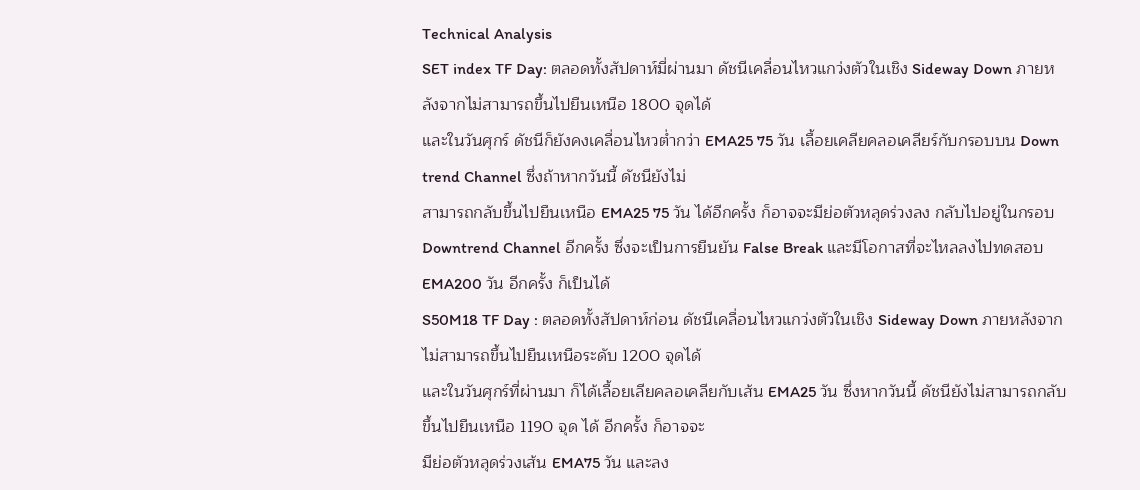Technical Analysis
SET index TF Day: ตลอดทั้งสัปดาห์มี่ผ่านมา ดัชนีเคลื่อนไหวแกว่งตัวในเชิง Sideway Down ภายหลังจากไม่สามารถขึ้นไปยืนเหนือ 1800 จุดได้
และในวันศุกร์ ดัชนีก็ยังคงเคลื่อนไหวต่ำกว่า EMA25 75 วัน เลื้อยเคลียคลอเคลียร์กับกรอบบน Down trend Channel ซึ่งถ้าหากวันนี้ ดัชนียังไม่
สามารถกลับขึ้นไปยืนเหนือ EMA25 75 วัน ได้อีกครั้ง ก็อาจจะมีย่อตัวหลุดร่วงลง กลับไปอยู่ในกรอบ Downtrend Channel อีกครั้ง ซึ่งจะเป็นการยืนยัน False Break และมีโอกาสที่จะไหลลงไปทดสอบ EMA200 วัน อีกครั้ง ก็เป็นได้
S50M18 TF Day : ตลอดทั้งสัปดาห์ก่อน ดัชนีเคลื่อนไหวแกว่งตัวในเชิง Sideway Down ภายหลังจากไม่สามารถขึ้นไปยืนเหนือระดับ 1200 จุดได้
และในวันศุกร์ที่ผ่านมา ก็ได้เลื้อยเลียคลอเคลียกับเส้น EMA25 วัน ซึ่งหากวันนี้ ดัชนียังไม่สามารถกลับขึ้นไปยืนเหนือ 1190 จุด ได้ อีกครั้ง ก็อาจจะ
มีย่อตัวหลุดร่วงเส้น EMA75 วัน และลง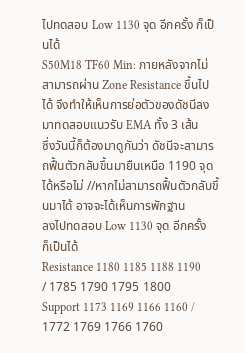ไปทดสอบ Low 1130 จุด อีกครั้ง ก็เป็นได้
S50M18 TF60 Min: ภายหลังจากไม่สามารถผ่าน Zone Resistance ขึ้นไปได้ จึงทำให้เห็นการย่อตัวของดัชนีลงมาทดสอบแนวรับ EMA ทั้ง 3 เส้น
ซึ่งวันนี้ก็ต้องมาดูกันว่า ดัชนีจะสามารถฟื้นตัวกลับขึ้นมายืนเหนือ 1190 จุด ได้หรือไม่ //หากไม่สามารถฟื้นตัวกลับขึ้นมาได้ อาจจะได้เห็นการพักฐาน
ลงไปทดสอบ Low 1130 จุด อีกครั้ง ก็เป็นได้
Resistance 1180 1185 1188 1190 / 1785 1790 1795 1800
Support 1173 1169 1166 1160 / 1772 1769 1766 1760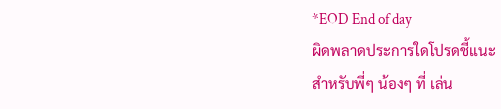*EOD End of day
ผิดพลาดประการใดโปรดชี้แนะ
สำหรับพี่ๆ น้องๆ ที่ เล่น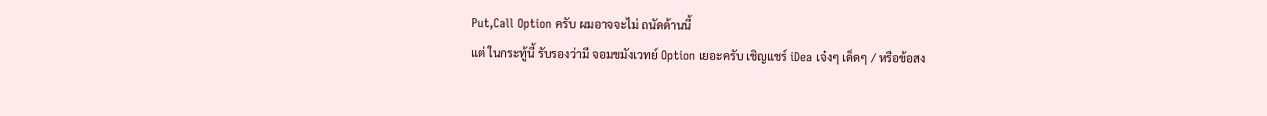Put,Call Option ครับ ผมอาจจะไม่ ถนัดด้านนี้
แต่ ในกระทู้นี้ รับรองว่ามี จอมขมังเวทย์ Option เยอะครับ เชิญแชร์ iDea เจ๋งๆ เด็ดๆ / หรือข้อสง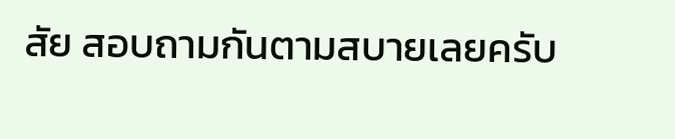สัย สอบถามกันตามสบายเลยครับ